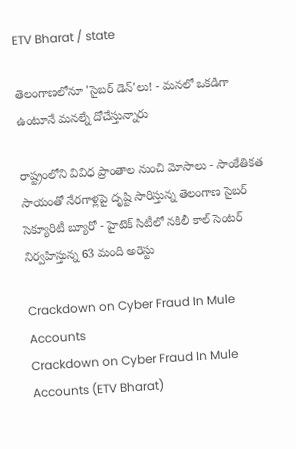ETV Bharat / state

తెలంగాణలోనూ 'సైబర్ డెన్'లు! - మనలో ఒకడిగా ఉంటూనే మనల్నే దోచేస్తున్నారు

రాష్ట్రంలోని వివిధ ప్రాంతాల నుంచి మోసాలు - సాంకేతికత సాయంతో నేరగాళ్లపై దృష్టి సారిస్తున్న తెలంగాణ సైబర్ సెక్యూరిటీ బ్యూరో - హైటెక్ సిటీలో నకిలీ కాల్ సెంటర్ నిర్వహిస్తున్న 63 మంది అరెస్టు

Crackdown on Cyber Fraud In Mule Accounts
Crackdown on Cyber Fraud In Mule Accounts (ETV Bharat)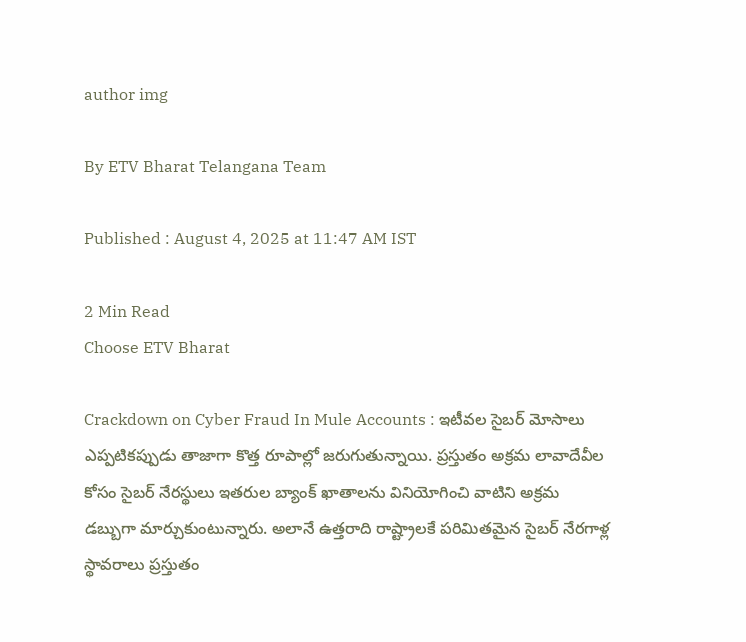author img

By ETV Bharat Telangana Team

Published : August 4, 2025 at 11:47 AM IST

2 Min Read
Choose ETV Bharat

Crackdown on Cyber Fraud In Mule Accounts : ఇటీవల సైబర్ మోసాలు ఎప్పటికప్పుడు తాజాగా కొత్త రూపాల్లో జరుగుతున్నాయి. ప్రస్తుతం అక్రమ లావాదేవీల కోసం సైబర్ నేరస్థులు ఇతరుల బ్యాంక్ ఖాతాలను వినియోగించి వాటిని అక్రమ డబ్బుగా మార్చుకుంటున్నారు. అలానే ఉత్తరాది రాష్ట్రాలకే పరిమితమైన సైబర్‌ నేరగాళ్ల స్థావరాలు ప్రస్తుతం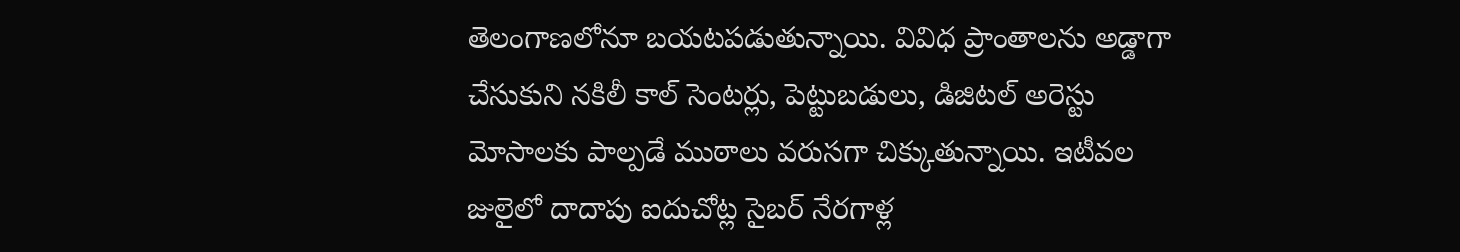తెలంగాణలోనూ బయటపడుతున్నాయి. వివిధ ప్రాంతాలను అడ్డాగా చేసుకుని నకిలీ కాల్‌ సెంటర్లు, పెట్టుబడులు, డిజిటల్‌ అరెస్టు మోసాలకు పాల్పడే ముఠాలు వరుసగా చిక్కుతున్నాయి. ఇటీవల జులైలో దాదాపు ఐదుచోట్ల సైబర్‌ నేరగాళ్ల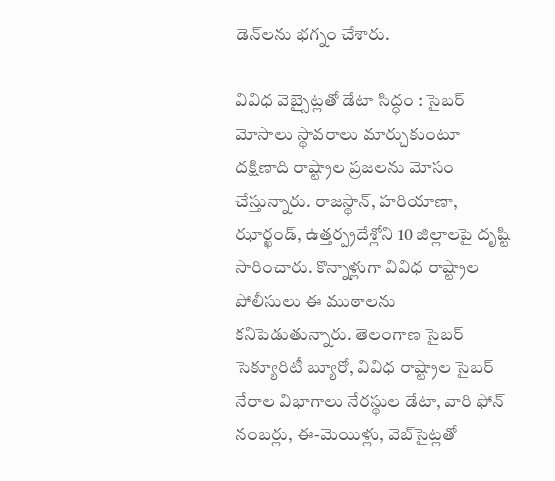డెన్‌లను భగ్నం చేశారు.

వివిధ వెబ్సైట్లతో డేటా సిద్ధం : సైబర్ మోసాలు స్థావరాలు మార్చుకుంటూ దక్షిణాది రాష్ట్రాల ప్రజలను మోసం చేస్తున్నారు. రాజస్థాన్, హరియాణా, ఝార్ఖండ్, ఉత్తర్ప్రదేశ్లోని 10 జిల్లాలపై దృష్టి సారించారు. కొన్నాళ్లుగా వివిధ రాష్ట్రాల పోలీసులు ఈ ముఠాలను కనిపెడుతున్నారు. తెలంగాణ సైబర్‌ సెక్యూరిటీ బ్యూరో, వివిధ రాష్ట్రాల సైబర్‌ నేరాల విభాగాలు నేరస్థుల డేటా, వారి ఫోన్‌ నంబర్లు, ఈ-మెయిళ్లు, వెబ్‌సైట్లతో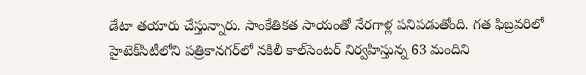డేటా తయారు చేస్తున్నారు. సాంకేతికత సాయంతో నేరగాళ్ల పనిపడుతోంది. గత ఫిబ్రవరిలో హైటెక్‌సిటీలోని పత్రికానగర్‌లో నకిలీ కాల్‌సెంటర్‌ నిర్వహిస్తున్న 63 మందిని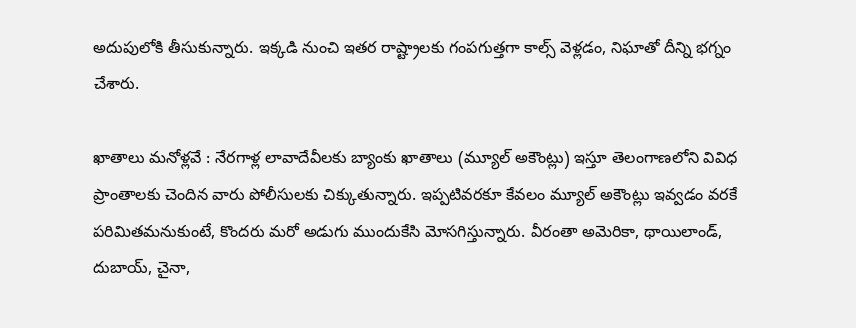అదుపులోకి తీసుకున్నారు. ఇక్కడి నుంచి ఇతర రాష్ట్రాలకు గంపగుత్తగా కాల్స్‌ వెళ్లడం, నిఘాతో దీన్ని భగ్నం చేశారు.

ఖాతాలు మనోళ్లవే : నేరగాళ్ల లావాదేవీలకు బ్యాంకు ఖాతాలు (మ్యూల్‌ అకౌంట్లు) ఇస్తూ తెలంగాణలోని వివిధ ప్రాంతాలకు చెందిన వారు పోలీసులకు చిక్కుతున్నారు. ఇప్పటివరకూ కేవలం మ్యూల్‌ అకౌంట్లు ఇవ్వడం వరకే పరిమితమనుకుంటే, కొందరు మరో అడుగు ముందుకేసి మోసగిస్తున్నారు. వీరంతా అమెరికా, థాయిలాండ్, దుబాయ్, చైనా,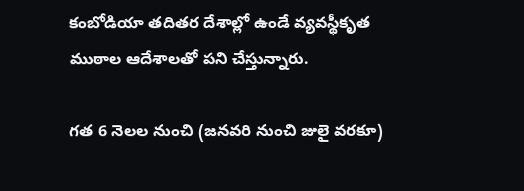కంబోడియా తదితర దేశాల్లో ఉండే వ్యవస్థీకృత ముఠాల ఆదేశాలతో పని చేస్తున్నారు.

గత 6 నెలల నుంచి (జనవరి నుంచి జులై వరకూ)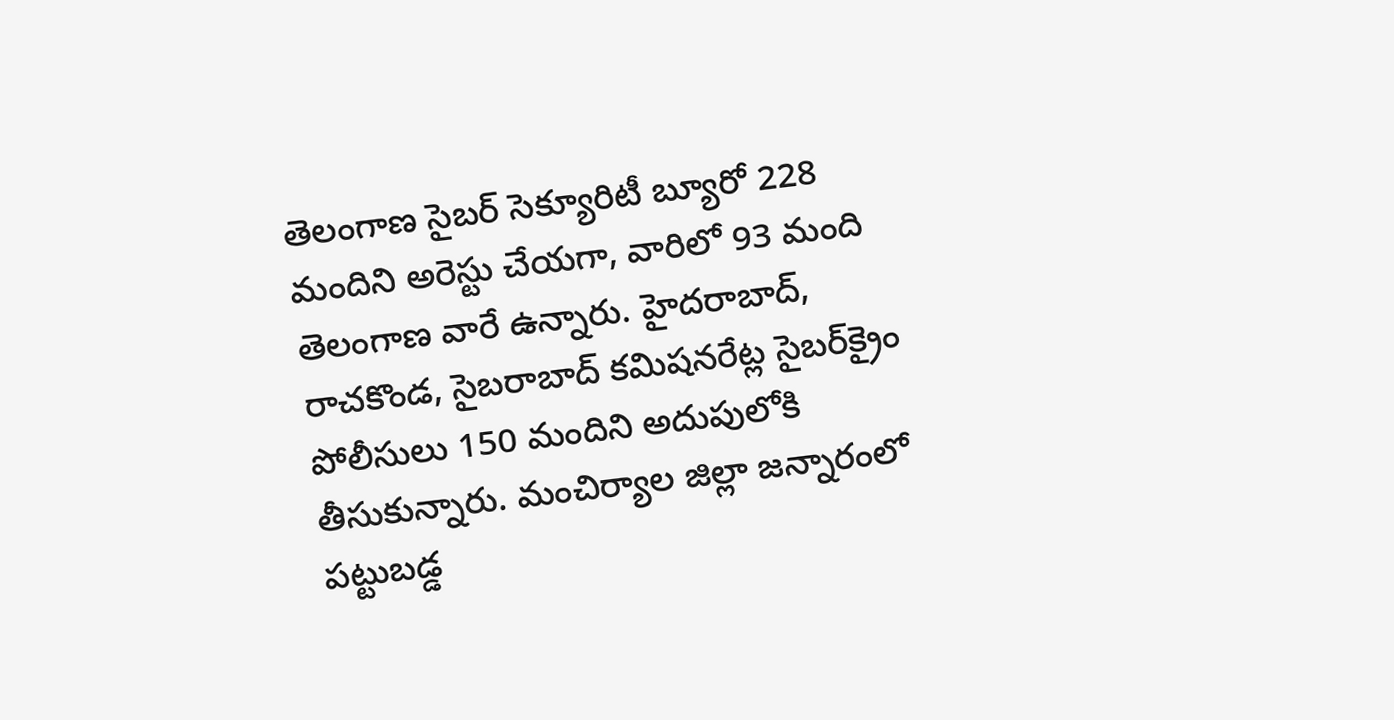తెలంగాణ సైబర్‌ సెక్యూరిటీ బ్యూరో 228 మందిని అరెస్టు చేయగా, వారిలో 93 మంది తెలంగాణ వారే ఉన్నారు. హైదరాబాద్, రాచకొండ, సైబరాబాద్‌ కమిషనరేట్ల సైబర్‌క్రైం పోలీసులు 150 మందిని అదుపులోకి తీసుకున్నారు. మంచిర్యాల జిల్లా జన్నారంలో పట్టుబడ్డ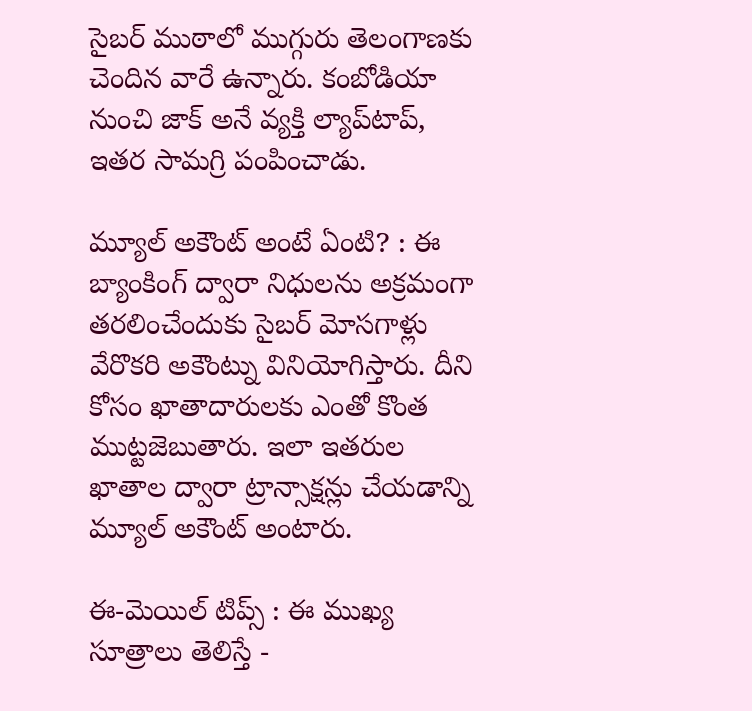సైబర్‌ ముఠాలో ముగ్గురు తెలంగాణకు చెందిన వారే ఉన్నారు. కంబోడియా నుంచి జాక్‌ అనే వ్యక్తి ల్యాప్‌టాప్, ఇతర సామగ్రి పంపించాడు.

మ్యూల్ అకౌంట్ అంటే ఏంటి? : ఈ బ్యాంకింగ్ ద్వారా నిధులను అక్రమంగా తరలించేందుకు సైబర్ మోసగాళ్లు వేరొకరి అకౌంట్ను వినియోగిస్తారు. దీని కోసం ఖాతాదారులకు ఎంతో కొంత ముట్టజెబుతారు. ఇలా ఇతరుల ఖాతాల ద్వారా ట్రాన్సాక్షన్లు చేయడాన్ని మ్యూల్ అకౌంట్ అంటారు.

ఈ-మెయిల్ టిప్స్ : ఈ ముఖ్య సూత్రాలు తెలిస్తే -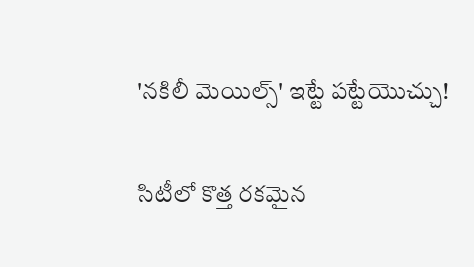'నకిలీ మెయిల్స్' ఇట్టే పట్టేయొచ్చు!

సిటీలో కొత్త రకమైన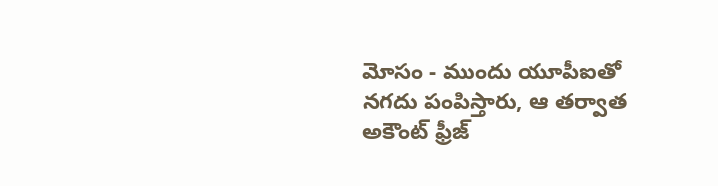మోసం - ముందు యూపీఐతో నగదు పంపిస్తారు, ఆ తర్వాత అకౌంట్ ఫ్రీజ్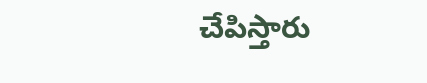చేపిస్తారు